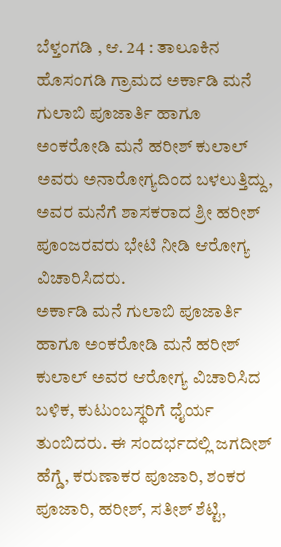ಬೆಳ್ತಂಗಡಿ , ಆ. 24 : ತಾಲೂಕಿನ ಹೊಸಂಗಡಿ ಗ್ರಾಮದ ಅರ್ಕಾಡಿ ಮನೆ ಗುಲಾಬಿ ಪೂಜಾರ್ತಿ ಹಾಗೂ ಅಂಕರೋಡಿ ಮನೆ ಹರೀಶ್ ಕುಲಾಲ್ ಅವರು ಅನಾರೋಗ್ಯದಿಂದ ಬಳಲುತ್ತಿದ್ದು, ಅವರ ಮನೆಗೆ ಶಾಸಕರಾದ ಶ್ರೀ ಹರೀಶ್ ಪೂಂಜರವರು ಭೇಟಿ ನೀಡಿ ಆರೋಗ್ಯ ವಿಚಾರಿಸಿದರು.
ಅರ್ಕಾಡಿ ಮನೆ ಗುಲಾಬಿ ಪೂಜಾರ್ತಿ ಹಾಗೂ ಅಂಕರೋಡಿ ಮನೆ ಹರೀಶ್ ಕುಲಾಲ್ ಅವರ ಆರೋಗ್ಯ ವಿಚಾರಿಸಿದ ಬಳಿಕ, ಕುಟುಂಬಸ್ಥರಿಗೆ ಧೈರ್ಯ ತುಂಬಿದರು. ಈ ಸಂದರ್ಭದಲ್ಲಿ ಜಗದೀಶ್ ಹೆಗ್ಡೆ, ಕರುಣಾಕರ ಪೂಜಾರಿ, ಶಂಕರ ಪೂಜಾರಿ, ಹರೀಶ್, ಸತೀಶ್ ಶೆಟ್ಟಿ,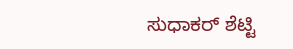ಸುಧಾಕರ್ ಶೆಟ್ಟಿ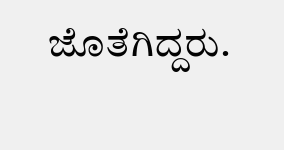ಜೊತೆಗಿದ್ದರು.